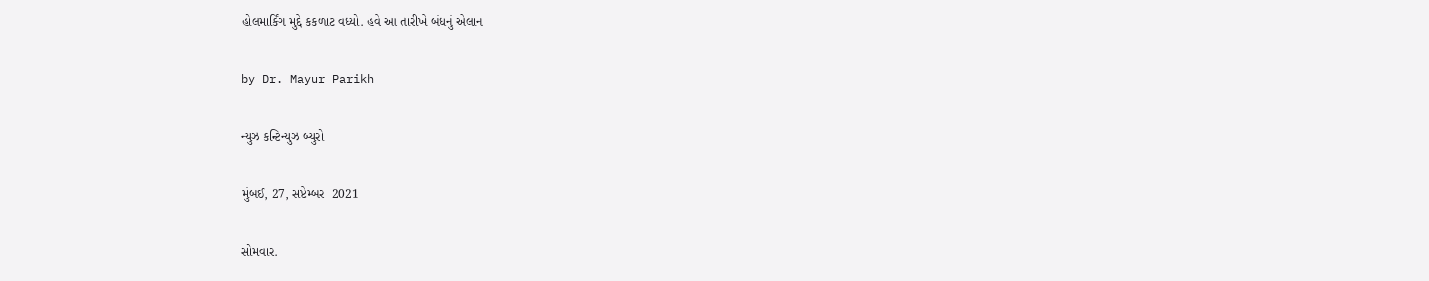હોલમાર્કિંગ મુદ્દે કકળાટ વધ્યો. હવે આ તારીખે બંધનું એલાન

by Dr. Mayur Parikh

ન્યુઝ કન્ટિન્યુઝ બ્યુરો

મુંબઈ, 27, સપ્ટેમ્બર  2021

સોમવાર.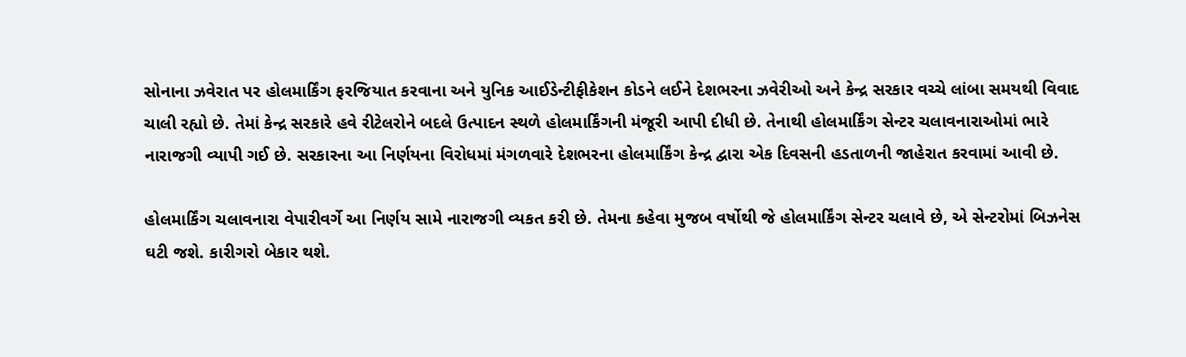સોનાના ઝવેરાત પર હોલમાર્કિંગ ફરજિયાત કરવાના અને યુનિક આઈડેન્ટીફીકેશન કોડને લઈને દેશભરના ઝવેરીઓ અને કેન્દ્ર સરકાર વચ્ચે લાંબા સમયથી વિવાદ ચાલી રહ્યો છે. તેમાં કેન્દ્ર સરકારે હવે રીટેલરોને બદલે ઉત્પાદન સ્થળે હોલમાર્કિંગની મંજૂરી આપી દીધી છે. તેનાથી હોલમાર્કિંગ સેન્ટર ચલાવનારાઓમાં ભારે નારાજગી વ્યાપી ગઈ છે. સરકારના આ નિર્ણયના વિરોધમાં મંગળવારે દેશભરના હોલમાર્કિંગ કેન્દ્ર દ્વારા એક દિવસની હડતાળની જાહેરાત કરવામાં આવી છે.

હોલમાર્કિંગ ચલાવનારા વેપારીવર્ગે આ નિર્ણય સામે નારાજગી વ્યકત કરી છે. તેમના કહેવા મુજબ વર્ષોથી જે હોલમાર્કિંગ સેન્ટર ચલાવે છે, એ સેન્ટરોમાં બિઝનેસ ઘટી જશે. કારીગરો બેકાર થશે.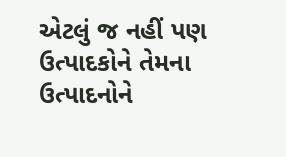એટલું જ નહીં પણ ઉત્પાદકોને તેમના ઉત્પાદનોને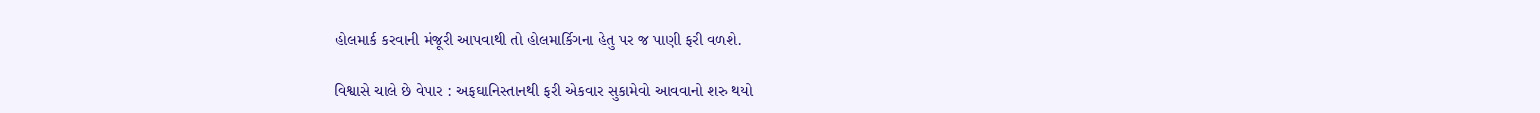હોલમાર્ક કરવાની મંજૂરી આપવાથી તો હોલમાર્કિગના હેતુ પર જ પાણી ફરી વળશે.

વિશ્વાસે ચાલે છે વેપાર : અફઘાનિસ્તાનથી ફરી એકવાર સુકામેવો આવવાનો શરુ થયો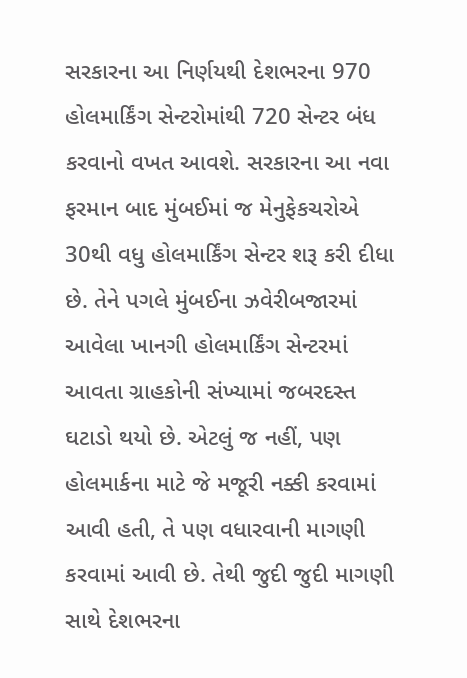સરકારના આ નિર્ણયથી દેશભરના 970 હોલમાર્કિંગ સેન્ટરોમાંથી 720 સેન્ટર બંધ કરવાનો વખત આવશે. સરકારના આ નવા ફરમાન બાદ મુંબઈમાં જ મેનુફેકચરોએ 30થી વધુ હોલમાર્કિંગ સેન્ટર શરૂ કરી દીધા છે. તેને પગલે મુંબઈના ઝવેરીબજારમાં આવેલા ખાનગી હોલમાર્કિંગ સેન્ટરમાં આવતા ગ્રાહકોની સંખ્યામાં જબરદસ્ત ઘટાડો થયો છે. એટલું જ નહીં, પણ હોલમાર્કના માટે જે મજૂરી નક્કી કરવામાં આવી હતી, તે પણ વધારવાની માગણી કરવામાં આવી છે. તેથી જુદી જુદી માગણી સાથે દેશભરના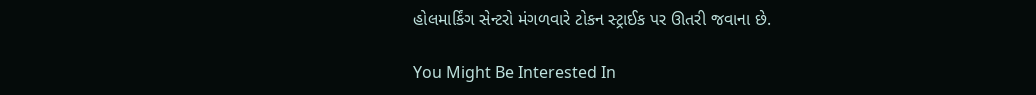હોલમાર્કિંગ સેન્ટરો મંગળવારે ટોકન સ્ટ્રાઈક પર ઊતરી જવાના છે.

You Might Be Interested In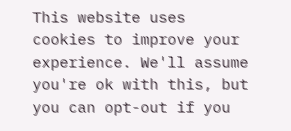This website uses cookies to improve your experience. We'll assume you're ok with this, but you can opt-out if you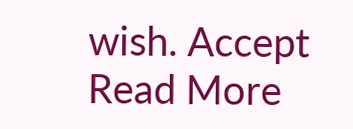wish. Accept Read More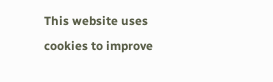This website uses cookies to improve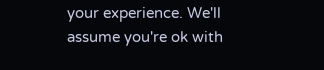your experience. We'll assume you're ok with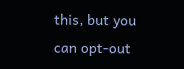this, but you can opt-out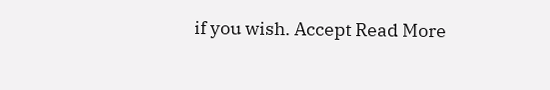if you wish. Accept Read More